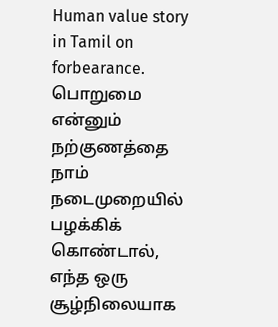Human value story in Tamil on forbearance. பொறுமை என்னும் நற்குணத்தை நாம் நடைமுறையில் பழக்கிக் கொண்டால், எந்த ஒரு சூழ்நிலையாக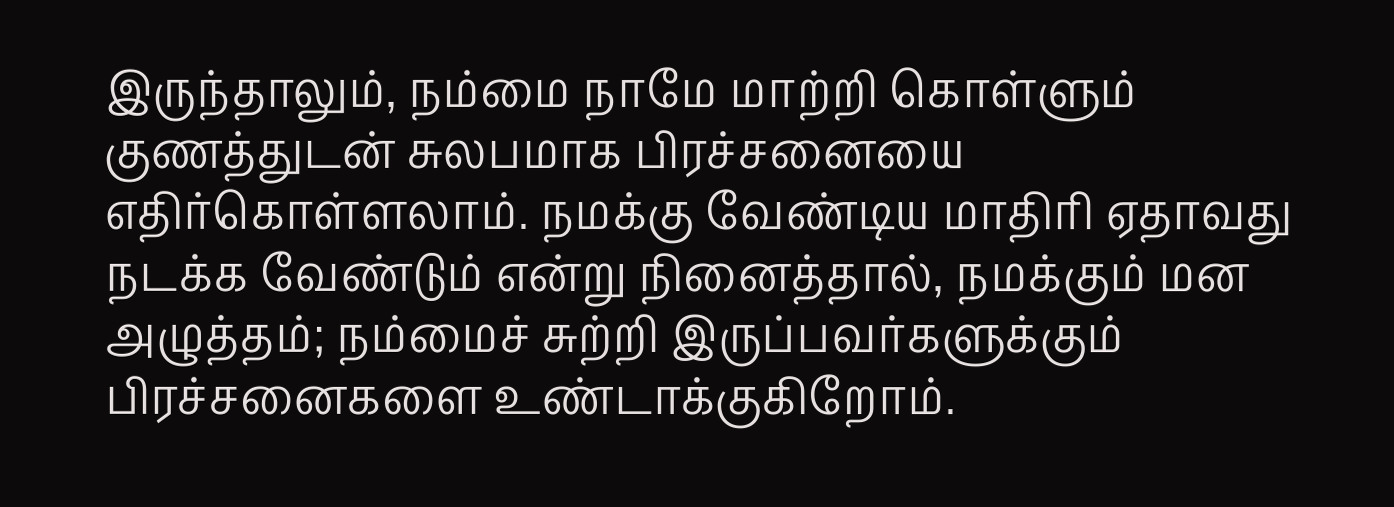இருந்தாலும், நம்மை நாமே மாற்றி கொள்ளும் குணத்துடன் சுலபமாக பிரச்சனையை எதிர்கொள்ளலாம். நமக்கு வேண்டிய மாதிரி ஏதாவது நடக்க வேண்டும் என்று நினைத்தால், நமக்கும் மன அழுத்தம்; நம்மைச் சுற்றி இருப்பவர்களுக்கும் பிரச்சனைகளை உண்டாக்குகிறோம்.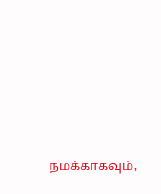நமக்காகவும்,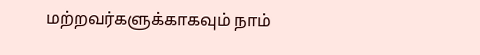மற்றவர்களுக்காகவும் நாம்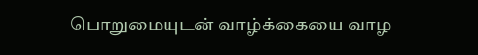பொறுமையுடன் வாழ்க்கையை வாழ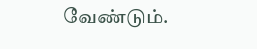வேண்டும்.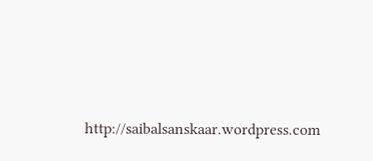http://saibalsanskaar.wordpress.com